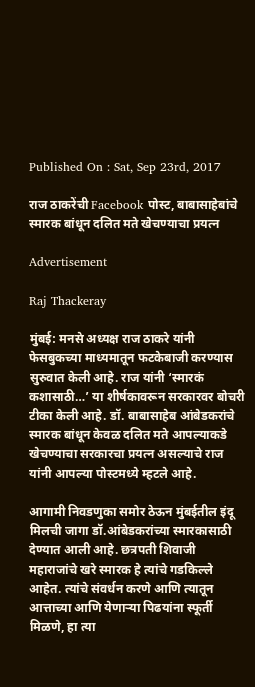Published On : Sat, Sep 23rd, 2017

राज ठाकरेंची Facebook पोस्ट, बाबासाहेबांचे स्मारक बांधून दलित मते खेचण्याचा प्रयत्न

Advertisement

Raj Thackeray

मुंबई: मनसे अध्यक्ष राज ठाकरे यांनी फेसबुकच्या माध्यमातून फटकेबाजी करण्‍यास सुरुवात केली आहे. राज यांनी ‘स्मारकं कशासाठी…’ या शीर्षकावरून सरकारवर बोचरी टीका केली आहे. डॉ. बाबासाहेब आंबेडकरांचे स्मारक बांधून केवळ दलित मते आपल्याकडे खेचण्याचा सरकारचा प्रयत्न असल्याचे राज यांनी आपल्या पोस्टमध्ये म्हटले आहे.

आगामी निवडणुका समोर ठेऊन मुंबईतील इंदू मिलची जागा डॉ.आंबेडकरांच्या स्मारकासाठी देण्यात आली आहे. छत्रपती शिवाजी महाराजांचे खरे स्मारक हे त्यांचे गडकिल्ले आहेत. त्यांचे संवर्धन करणे आणि त्यातून आत्ताच्या आणि येणाऱ्या पिढयांना स्फूर्ती मिळणे, हा त्या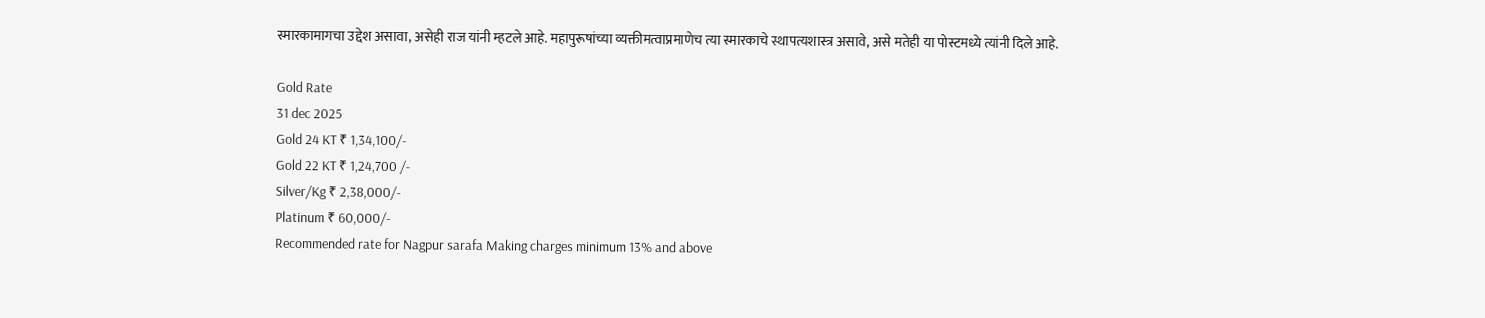स्मारकामागचा उद्देश असावा, असेही राज यांनी म्हटले आहे. महापुरूषांच्या व्यक्तीमत्वाप्रमाणेच त्या स्मारकाचे स्थापत्यशास्त्र असावे, असे मतेही या पोस्टमध्ये त्यांनी दिले आहे.

Gold Rate
31 dec 2025
Gold 24 KT ₹ 1,34,100/-
Gold 22 KT ₹ 1,24,700 /-
Silver/Kg ₹ 2,38,000/-
Platinum ₹ 60,000/-
Recommended rate for Nagpur sarafa Making charges minimum 13% and above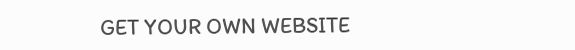GET YOUR OWN WEBSITE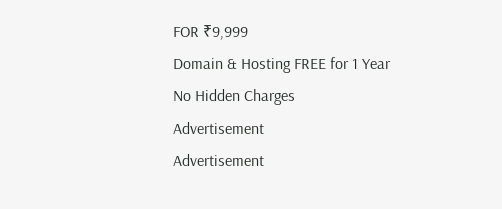FOR ₹9,999
Domain & Hosting FREE for 1 Year
No Hidden Charges
Advertisement
Advertisement